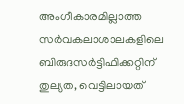അംഗീകാരമില്ലാത്ത സര്‍വകലാശാലകളിലെ ബിരുദസര്‍ട്ടിഫിക്കറ്റിന് തുല്യത, വെട്ടിലായത്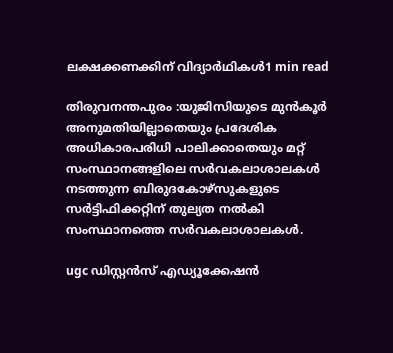ലക്ഷക്കണക്കിന് വിദ്യാര്‍ഥികള്‍1 min read

തിരുവനന്തപുരം :യുജിസിയുടെ മുന്‍കൂര്‍ അനുമതിയില്ലാതെയും പ്രദേശിക അധികാരപരിധി പാലിക്കാതെയും മറ്റ് സംസ്ഥാനങ്ങളിലെ സര്‍വകലാശാലകള്‍ നടത്തുന്ന ബിരുദകോഴ്‌സുകളുടെ സര്‍ട്ടിഫിക്കറ്റിന് തുല്യത നല്‍കി സംസ്ഥാനത്തെ സര്‍വകലാശാലകള്‍.

ugc ഡിസ്റ്റൻസ് എഡ്യൂക്കേഷൻ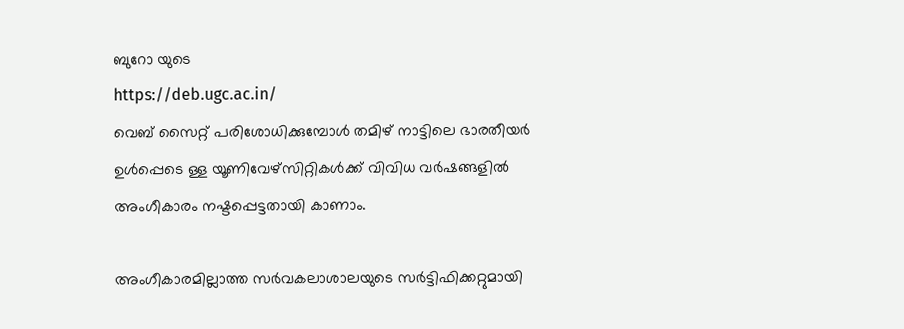ബുറോ യുടെ
https://deb.ugc.ac.in/
വെബ് സൈറ്റ് പരിശോധിക്കുമ്പോൾ തമിഴ് നാട്ടിലെ ഭാരതീയർ ഉൾപ്പെടെ ള്ള യൂണിവേഴ്സിറ്റികൾക്ക് വിവിധ വർഷങ്ങളിൽ അംഗീകാരം നഷ്ടപ്പെട്ടതായി കാണാം.

അംഗീകാരമില്ലാത്ത സര്‍വകലാശാലയുടെ സര്‍ട്ടിഫിക്കറ്റുമായി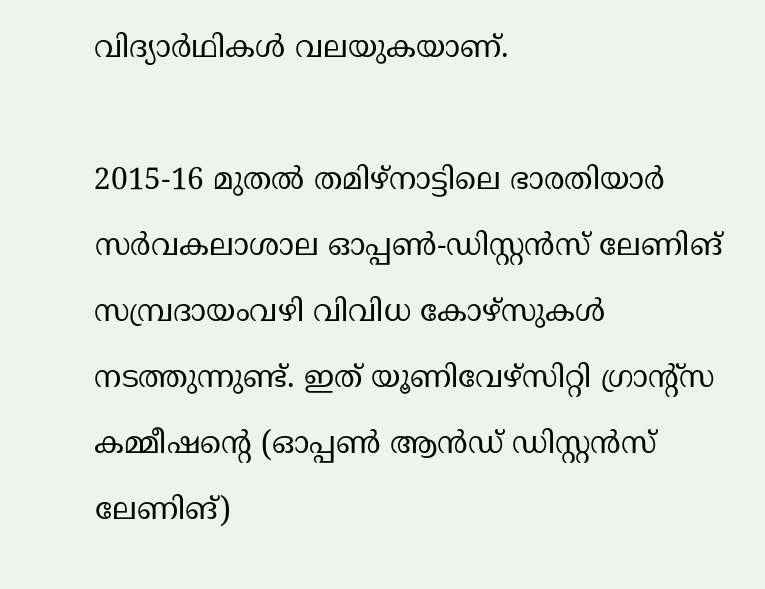വിദ്യാര്‍ഥികള്‍ വലയുകയാണ്.

2015-16 മുതല്‍ തമിഴ്നാട്ടിലെ ഭാരതിയാര്‍ സര്‍വകലാശാല ഓപ്പണ്‍-ഡിസ്റ്റന്‍സ് ലേണിങ് സമ്പ്രദായംവഴി വിവിധ കോഴ്‌സുകള്‍ നടത്തുന്നുണ്ട്. ഇത് യൂണിവേഴ്‌സിറ്റി ഗ്രാന്റ്‌സ കമ്മീഷന്റെ (ഓപ്പണ്‍ ആന്‍ഡ് ഡിസ്റ്റന്‍സ് ലേണിങ്)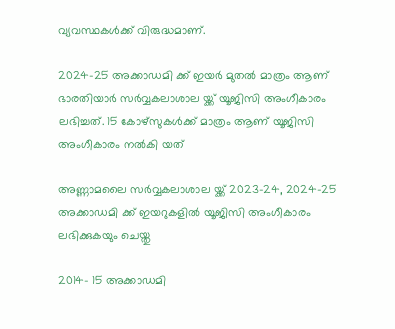വ്യവസ്ഥകള്‍ക്ക് വിരുദ്ധമാണ്.

2024-25 അക്കാഡമി ക്ക് ഇയർ മുതൽ മാത്രം ആണ് ഭാരതിയാർ സർവ്വകലാശാല യ്ക്ക് യൂജിസി അംഗീകാരം ലഭിച്ചത്. 15 കോഴ്സുകൾക്ക് മാത്രം ആണ് യൂജിസി അംഗീകാരം നൽകി യത്

അണ്ണാമലൈ സർവ്വകലാശാല യ്ക്ക് 2023-24, 2024-25 അക്കാഡമി ക്ക് ഇയറുകളിൽ യൂജിസി അംഗീകാരം ലഭിക്കുകയും ചെയ്തു

2014- 15 അക്കാഡമി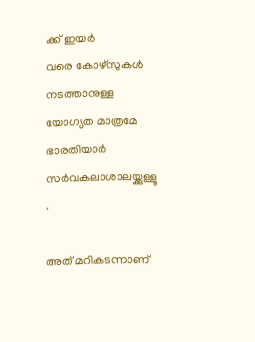ക്ക് ഇയർ
വരെ കോഴ്‌സുകള്‍ നടത്താനുള്ള യോഗ്യത മാത്രമേ ഭാരതിയാര്‍ സര്‍വകലാശാലയ്ക്കുള്ളൂ .

അത് മറികടന്നാണ്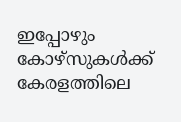ഇപ്പോഴും കോഴ്‌സുകള്‍ക്ക് കേരളത്തിലെ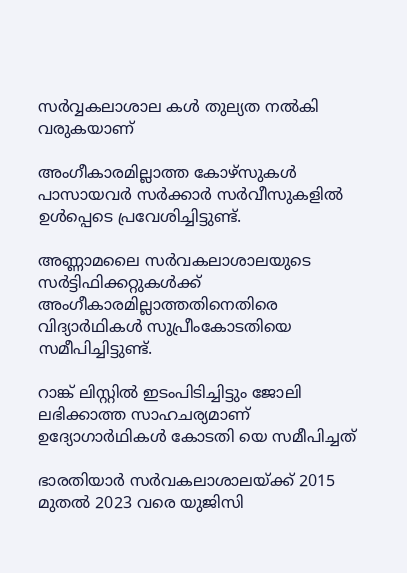സർവ്വകലാശാല കൾ തുല്യത നൽകി
വരുകയാണ്

അംഗീകാരമില്ലാത്ത കോഴ്‌സുകള്‍ പാസായവര്‍ സര്‍ക്കാര്‍ സര്‍വീസുകളില്‍ ഉള്‍പ്പെടെ പ്രവേശിച്ചിട്ടുണ്ട്.

അണ്ണാമലൈ സര്‍വകലാശാലയുടെ സര്‍ട്ടിഫിക്കറ്റുകള്‍ക്ക് അംഗീകാരമില്ലാത്തതിനെതിരെ വിദ്യാര്‍ഥികള്‍ സുപ്രീംകോടതിയെ സമീപിച്ചിട്ടുണ്ട്.

റാങ്ക് ലിസ്റ്റില്‍ ഇടംപിടിച്ചിട്ടും ജോലി ലഭിക്കാത്ത സാഹചര്യമാണ് ഉദ്യോഗാര്‍ഥികള്‍ കോടതി യെ സമീപിച്ചത്

ഭാരതിയാര്‍ സര്‍വകലാശാലയ്ക്ക് 2015 മുതല്‍ 2023 വരെ യുജിസി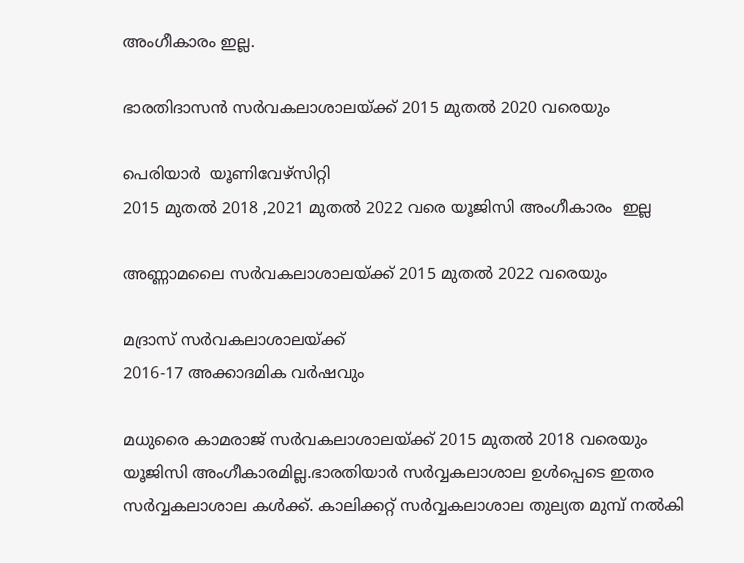അംഗീകാരം ഇല്ല.

ഭാരതിദാസന്‍ സര്‍വകലാശാലയ്ക്ക് 2015 മുതല്‍ 2020 വരെയും

പെരിയാർ  യൂണിവേഴ്‌സിറ്റി
2015 മുതൽ 2018 ,2021 മുതൽ 2022 വരെ യൂജിസി അംഗീകാരം  ഇല്ല

അണ്ണാമലൈ സര്‍വകലാശാലയ്ക്ക് 2015 മുതല്‍ 2022 വരെയും

മദ്രാസ് സര്‍വകലാശാലയ്ക്ക്
2016-17 അക്കാദമിക വര്‍ഷവും

മധുരൈ കാമരാജ് സര്‍വകലാശാലയ്ക്ക് 2015 മുതല്‍ 2018 വരെയും യൂജിസി അംഗീകാരമില്ല.ഭാരതിയാർ സർവ്വകലാശാല ഉൾപ്പെടെ ഇതര സർവ്വകലാശാല കൾക്ക്. കാലിക്കറ്റ് സർവ്വകലാശാല തുല്യത മുമ്പ് നൽകി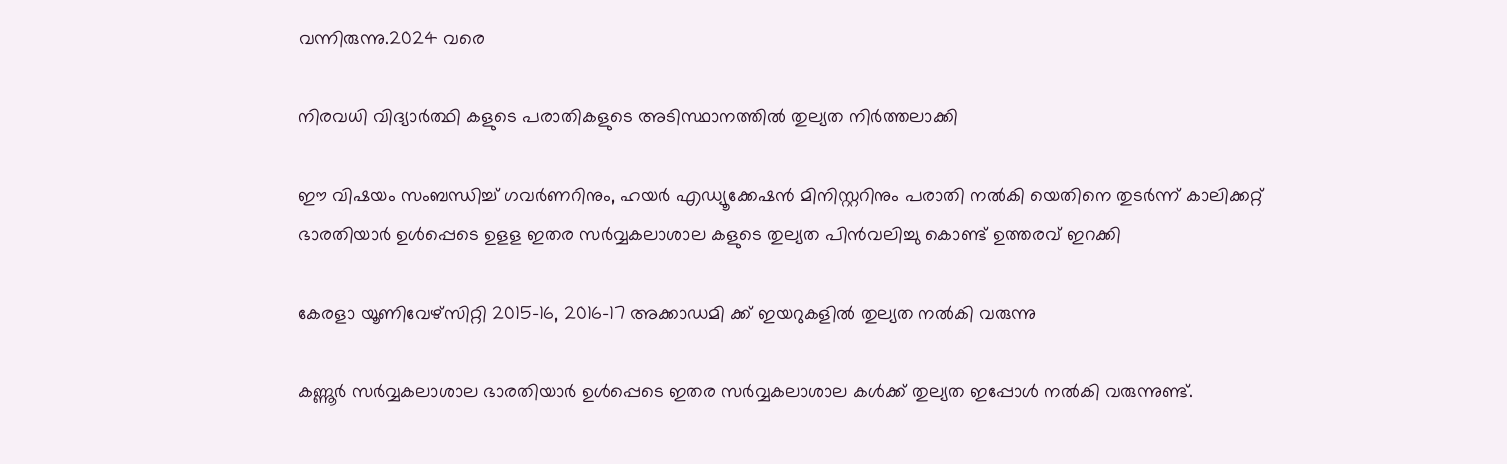വന്നിരുന്നു.2024 വരെ

നിരവധി വിദ്യാർത്ഥി കളുടെ പരാതികളുടെ അടിസ്ഥാനത്തിൽ തുല്യത നിർത്തലാക്കി

ഈ വിഷയം സംബന്ധിച്ച് ഗവർണറിനും, ഹയർ എഡ്യൂക്കേഷൻ മിനിസ്റ്ററിനും പരാതി നൽകി യെതിനെ തുടർന്ന് കാലിക്കറ്റ് ഭാരതിയാർ ഉൾപ്പെടെ ഉളള ഇതര സർവ്വകലാശാല കളുടെ തുല്യത പിൻവലിച്ചു കൊണ്ട് ഉത്തരവ് ഇറക്കി

കേരളാ യൂണിവേഴ്‌സിറ്റി 2015-16, 2016-17 അക്കാഡമി ക്ക് ഇയറുകളിൽ തുല്യത നൽകി വരുന്നു

കണ്ണൂർ സർവ്വകലാശാല ഭാരതിയാർ ഉൾപ്പെടെ ഇതര സർവ്വകലാശാല കൾക്ക് തുല്യത ഇപ്പോൾ നൽകി വരുന്നുണ്ട്.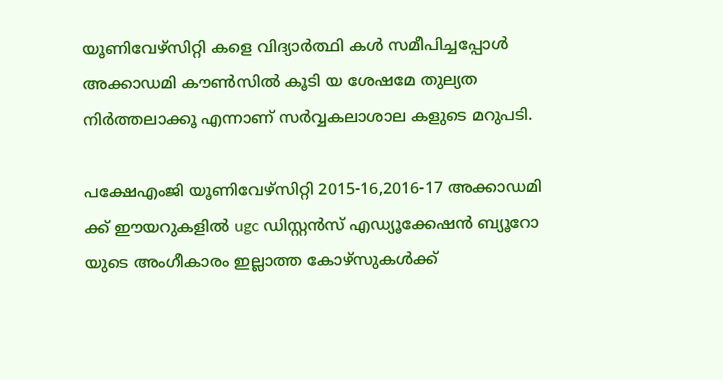യൂണിവേഴ്‌സിറ്റി കളെ വിദ്യാർത്ഥി കൾ സമീപിച്ചപ്പോൾ അക്കാഡമി കൗൺസിൽ കൂടി യ ശേഷമേ തുല്യത നിർത്തലാക്കൂ എന്നാണ് സർവ്വകലാശാല കളുടെ മറുപടി.

പക്ഷേഎംജി യൂണിവേഴ്സിറ്റി 2015-16,2016-17 അക്കാഡമി ക്ക് ഈയറുകളിൽ ugc ഡിസ്റ്റൻസ് എഡ്യൂക്കേഷൻ ബ്യൂറോ യുടെ അംഗീകാരം ഇല്ലാത്ത കോഴ്സുകൾക്ക്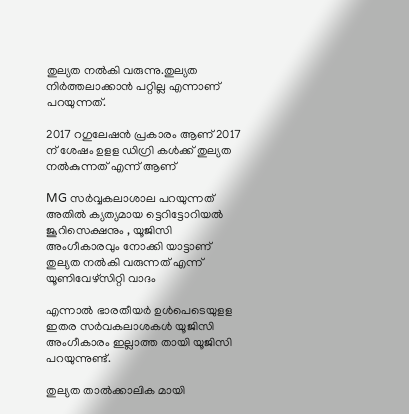തുല്യത നൽകി വരുന്നു.തുല്യത നിർത്തലാക്കാൻ പറ്റില്ല എന്നാണ് പറയുന്നത്.

2017 റഗുലേഷൻ പ്രകാരം ആണ് 2017 ന് ശേഷം ഉളള ഡിഗ്രി കൾക്ക് തുല്യത നൽകുന്നത് എന്ന് ആണ്

MG സർവ്വകലാശാല പറയുന്നത്
അതിൽ ക്യത്യമായ ട്ടെറിട്ടോറിയൽ ജൂറിസെക്ഷനും , യൂജിസി അംഗീകാരവും നോക്കി യാട്ടാണ് തുല്യത നൽകി വരുന്നത് എന്ന് യൂണിവേഴ്‌സിറ്റി വാദം

എന്നാൽ ഭാരതീയർ ഉൾപെടെയുളള ഇതര സർവകലാശകൾ യൂജിസി അംഗീകാരം ഇല്ലാത്ത തായി യൂജിസി പറയുന്നുണ്ട്.

തുല്യത താൽക്കാലിക മായി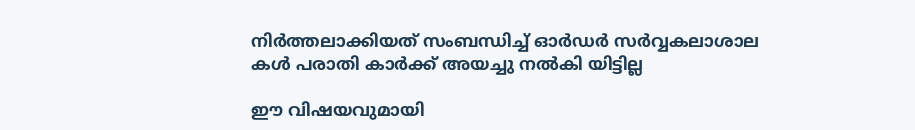നിർത്തലാക്കിയത് സംബന്ധിച്ച് ഓർഡർ സർവ്വകലാശാല കൾ പരാതി കാർക്ക് അയച്ചു നൽകി യിട്ടില്ല

ഈ വിഷയവുമായി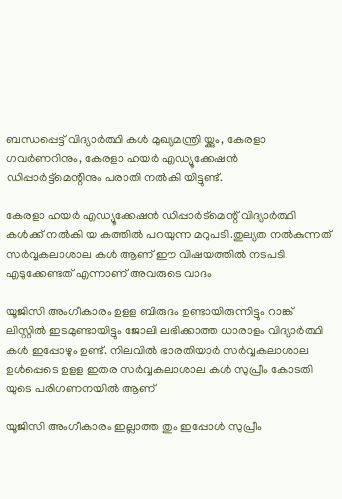ബന്ധപ്പെട്ട് വിദ്യാർത്ഥി കൾ മുഖ്യമന്ത്രി യ്ക്കും, കേരളാ ഗവർണറിനും, കേരളാ ഹയർ എഡ്യൂക്കേഷൻ ഡിപ്പാർട്ട്‌മെന്റിനും പരാതി നൽകി യിട്ടുണ്ട്.

കേരളാ ഹയർ എഡ്യൂക്കേഷൻ ഡിപ്പാർട്മെന്റ് വിദ്യാർത്ഥി കൾക്ക് നൽകി യ കത്തിൽ പറയുന്ന മറുപടി.തുല്യത നൽകുന്നത് സർവ്വകലാശാല കൾ ആണ് ഈ വിഷയത്തിൽ നടപടി എടുക്കേണ്ടത് എന്നാണ് അവരുടെ വാദം

യൂജിസി അംഗീകാരം ഉളള ബിരുദം ഉണ്ടായിരുന്നിട്ടും റാങ്ക് ലിസ്റ്റിൽ ഇടമുണ്ടായിട്ടും ജോലി ലഭിക്കാത്ത ധാരാളം വിദ്യാർത്ഥി കൾ ഇപ്പോഴും ഉണ്ട്. നിലവിൽ ഭാരതിയാർ സർവ്വകലാശാല ഉൾപ്പെടെ ഉളള ഇതര സർവ്വകലാശാല കൾ സുപ്രീം കോടതി യുടെ പരിഗണനയിൽ ആണ്

യൂജിസി അംഗീകാരം ഇല്ലാത്ത തും ഇപ്പോൾ സുപ്രീം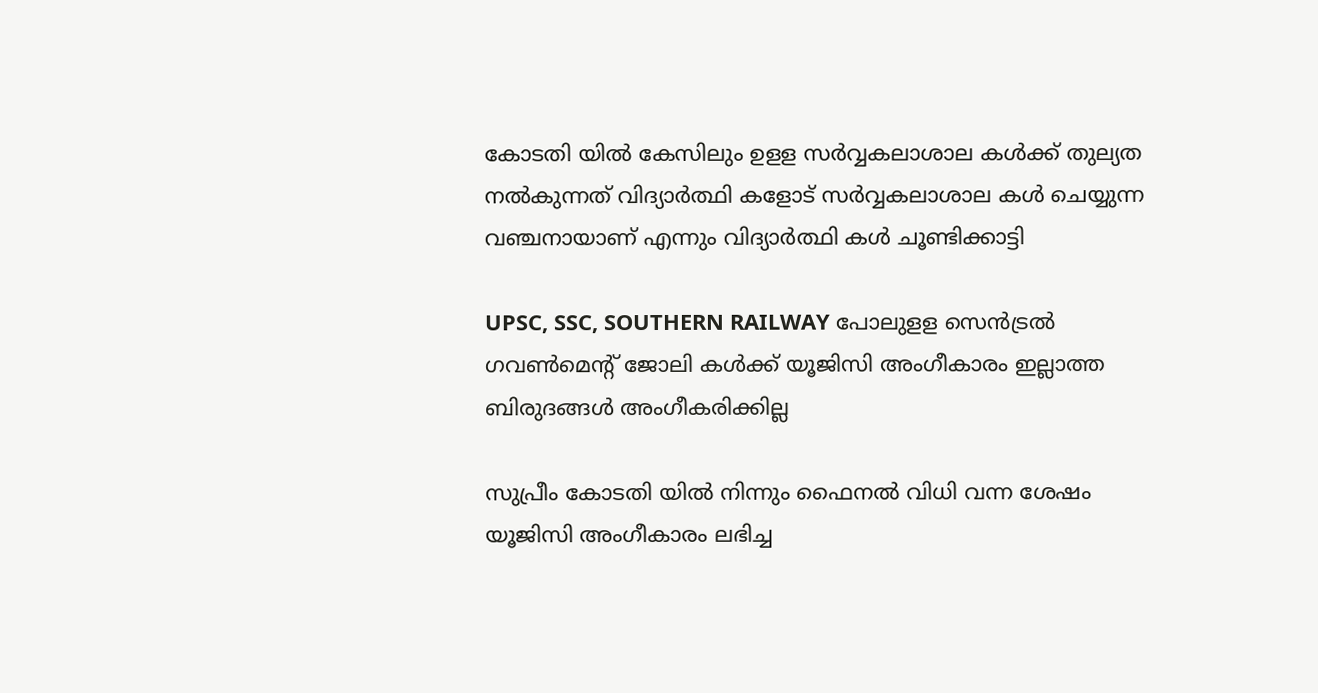കോടതി യിൽ കേസിലും ഉളള സർവ്വകലാശാല കൾക്ക് തുല്യത നൽകുന്നത് വിദ്യാർത്ഥി കളോട് സർവ്വകലാശാല കൾ ചെയ്യുന്ന വഞ്ചനായാണ് എന്നും വിദ്യാർത്ഥി കൾ ചൂണ്ടിക്കാട്ടി

UPSC, SSC, SOUTHERN RAILWAY പോലുളള സെൻട്രൽ ഗവൺമെന്റ് ജോലി കൾക്ക് യൂജിസി അംഗീകാരം ഇല്ലാത്ത ബിരുദങ്ങൾ അംഗീകരിക്കില്ല

സുപ്രീം കോടതി യിൽ നിന്നും ഫൈനൽ വിധി വന്ന ശേഷം യൂജിസി അംഗീകാരം ലഭിച്ച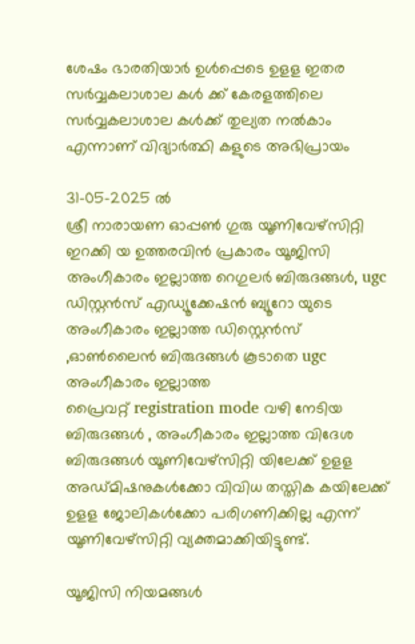ശേഷം ഭാരതിയാർ ഉൾപ്പെടെ ഉളള ഇതര സർവ്വകലാശാല കൾ ക്ക് കേരളത്തിലെ സർവ്വകലാശാല കൾക്ക് തുല്യത നൽകാം എന്നാണ് വിദ്യാർത്ഥി കളുടെ അഭിപ്രായം

31-05-2025 ൽ
ശ്രീ നാരായണ ഓപ്പൺ ഗുരു യൂണിവേഴ്‌സിറ്റി ഇറക്കി യ ഉത്തരവിൻ പ്രകാരം യൂജിസി അംഗീകാരം ഇല്ലാത്ത റെഗുലർ ബിരുദങ്ങൾ, ugc ഡിസ്റ്റൻസ് എഡ്യൂക്കേഷൻ ബ്യൂറോ യുടെ അംഗീകാരം ഇല്ലാത്ത ഡിസ്റ്റെൻസ് ,ഓൺലൈൻ ബിരുദങ്ങൾ കൂടാതെ ugc അംഗീകാരം ഇല്ലാത്ത
പ്രൈവറ്റ് registration mode വഴി നേടിയ ബിരുദങ്ങൾ , അംഗീകാരം ഇല്ലാത്ത വിദേശ ബിരുദങ്ങൾ യൂണിവേഴ്‌സിറ്റി യിലേക്ക് ഉളള അഡ്മിഷനുകൾക്കോ വിവിധ തസ്തിക കയിലേക്ക് ഉളള ജോലികൾക്കോ പരിഗണിക്കില്ല എന്ന് യൂണിവേഴ്സിറ്റി വ്യക്തമാക്കിയിട്ടുണ്ട്.

യൂജിസി നിയമങ്ങൾ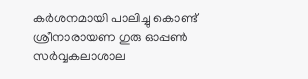കർശനമായി പാലിച്ചു കൊണ്ട് ശ്രീനാരായണ ഗുരു ഓപ്പൺ സർവ്വകലാശാല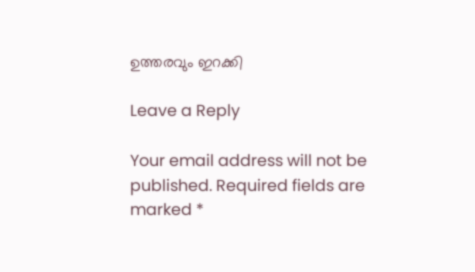ഉത്തരവും ഇറക്കി

Leave a Reply

Your email address will not be published. Required fields are marked *